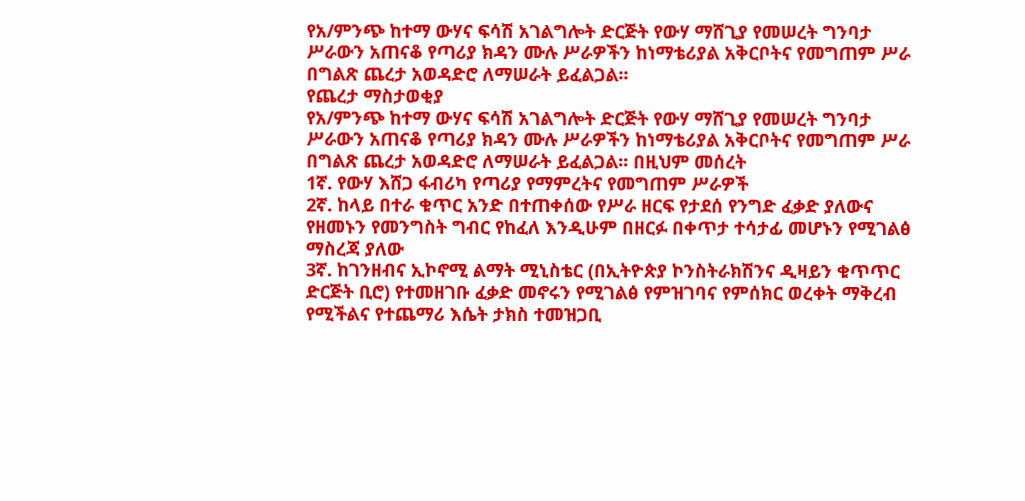የአ/ምንጭ ከተማ ውሃና ፍሳሽ አገልግሎት ድርጅት የውሃ ማሸጊያ የመሠረት ግንባታ ሥራውን አጠናቆ የጣሪያ ክዳን ሙሉ ሥራዎችን ከነማቴሪያል አቅርቦትና የመግጠም ሥራ በግልጽ ጨረታ አወዳድሮ ለማሠራት ይፈልጋል፡፡
የጨረታ ማስታወቂያ
የአ/ምንጭ ከተማ ውሃና ፍሳሽ አገልግሎት ድርጅት የውሃ ማሸጊያ የመሠረት ግንባታ ሥራውን አጠናቆ የጣሪያ ክዳን ሙሉ ሥራዎችን ከነማቴሪያል አቅርቦትና የመግጠም ሥራ በግልጽ ጨረታ አወዳድሮ ለማሠራት ይፈልጋል፡፡ በዚህም መሰረት
1ኛ. የውሃ እሸጋ ፋብሪካ የጣሪያ የማምረትና የመግጠም ሥራዎች
2ኛ. ከላይ በተራ ቁጥር አንድ በተጠቀሰው የሥራ ዘርፍ የታደሰ የንግድ ፈቃድ ያለውና የዘመኑን የመንግስት ግብር የከፈለ እንዲሁም በዘርፉ በቀጥታ ተሳታፊ መሆኑን የሚገልፅ ማስረጃ ያለው
3ኛ. ከገንዘብና ኢኮኖሚ ልማት ሚኒስቴር (በኢትዮጵያ ኮንስትራክሽንና ዲዛይን ቁጥጥር ድርጅት ቢሮ) የተመዘገቡ ፈቃድ መኖሩን የሚገልፅ የምዝገባና የምሰክር ወረቀት ማቅረብ የሚችልና የተጨማሪ እሴት ታክስ ተመዝጋቢ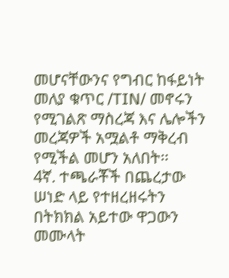መሆናቸውንና የግብር ከፋይነት መለያ ቁጥር /TIN/ መኖሩን የሚገልጽ ማስረጃ እና ሌሎችን መረጃዎች አሟልቶ ማቅረብ የሚችል መሆን አለበት፡፡
4ኛ. ተጫራቾች በጨረታው ሠነድ ላይ የተዘረዘሩትን በትክክል አይተው ዋጋውን መሙላት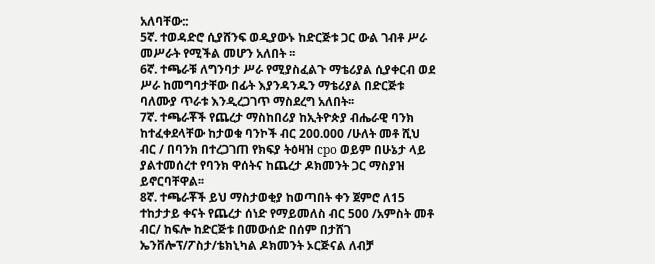አለባቸው::
5ኛ. ተወዳድሮ ሲያሸንፍ ወዲያውኑ ከድርጅቱ ጋር ውል ገብቶ ሥራ መሥራት የሚችል መሆን አለበት ፡፡
6ኛ. ተጫራቹ ለግንባታ ሥራ የሚያስፈልጉ ማቴሪያል ሲያቀርብ ወደ ሥራ ከመግባታቸው በፊት እያንዳንዱን ማቴሪያል በድርጅቱ ባለሙያ ጥራቱ እንዲረጋገጥ ማስደረግ አለበት፡፡
7ኛ. ተጫራቾች የጨረታ ማስከበሪያ ከኢትዮጵያ ብሔራዊ ባንክ ከተፈቀደላቸው ከታወቁ ባንኮች ብር 200.000 /ሁለት መቶ ሺህ ብር / በባንክ በተረጋገጠ የክፍያ ትዕዛዝ cpo ወይም በሁኔታ ላይ ያልተመሰረተ የባንክ ዋሰትና ከጨረታ ዶክመንት ጋር ማስያዝ ይኖርባቸዋል፡፡
8ኛ. ተጫራቾች ይህ ማስታወቂያ ከወጣበት ቀን ጀምሮ ለ15 ተከታታይ ቀናት የጨረታ ሰነድ የማይመለስ ብር 500 /አምስት መቶ ብር/ ከፍሎ ከድርጅቱ በመውሰድ በሰም በታሸገ ኤንቨሎፕ/ፖስታ/ቴክኒካል ዶክመንት ኦርጅናል ለብቻ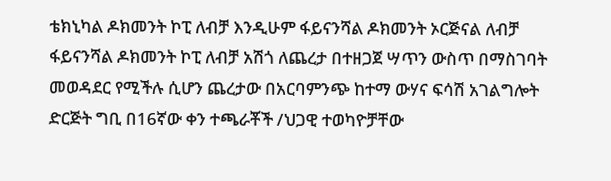ቴክኒካል ዶክመንት ኮፒ ለብቻ እንዲሁም ፋይናንሻል ዶክመንት ኦርጅናል ለብቻ ፋይናንሻል ዶክመንት ኮፒ ለብቻ አሽጎ ለጨረታ በተዘጋጀ ሣጥን ውስጥ በማስገባት መወዳደር የሚችሉ ሲሆን ጨረታው በአርባምንጭ ከተማ ውሃና ፍሳሽ አገልግሎት ድርጅት ግቢ በ16ኛው ቀን ተጫራቾች /ህጋዊ ተወካዮቻቸው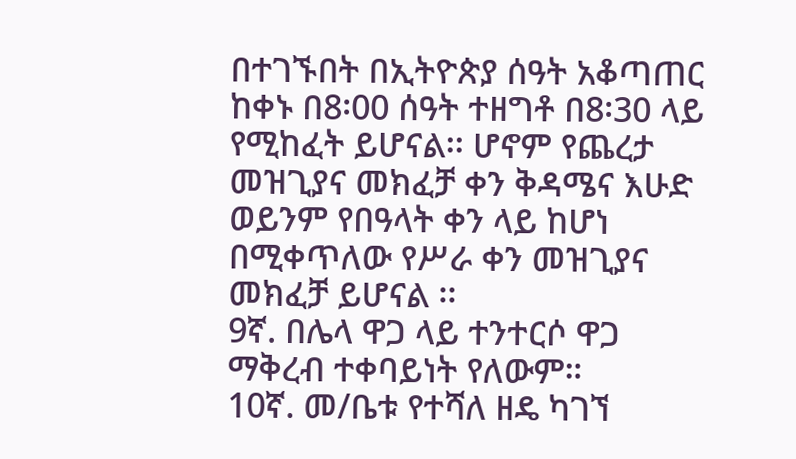በተገኙበት በኢትዮጵያ ሰዓት አቆጣጠር ከቀኑ በ8፡00 ሰዓት ተዘግቶ በ8፡30 ላይ የሚከፈት ይሆናል፡፡ ሆኖም የጨረታ መዝጊያና መክፈቻ ቀን ቅዳሜና እሁድ ወይንም የበዓላት ቀን ላይ ከሆነ በሚቀጥለው የሥራ ቀን መዝጊያና መክፈቻ ይሆናል ፡፡
9ኛ. በሌላ ዋጋ ላይ ተንተርሶ ዋጋ ማቅረብ ተቀባይነት የለውም።
10ኛ. መ/ቤቱ የተሻለ ዘዴ ካገኘ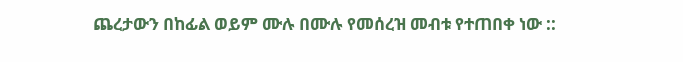ጨረታውን በከፊል ወይም ሙሉ በሙሉ የመሰረዝ መብቱ የተጠበቀ ነው ::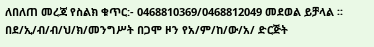ለበለጠ መረጃ የስልክ ቁጥር:- 0468810369/0468812049 መደወል ይቻላል ፡፡
በደ/ኢ/ብ/ብ/ህ/ክ/መንግሥት በጋሞ ዞን የአ/ም/ከ/ው/አ/ ድርጅት